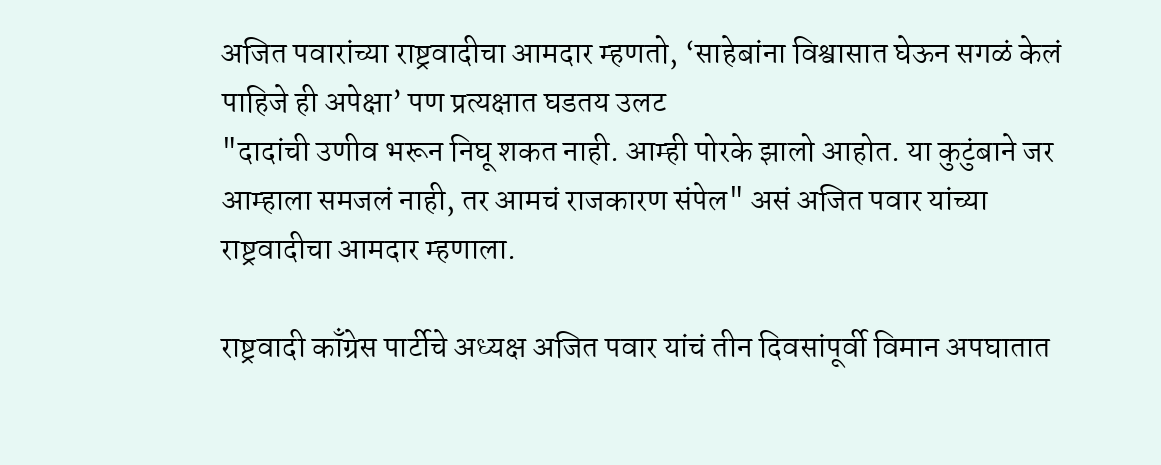अजित पवारांच्या राष्ट्रवादीचा आमदार म्हणतो, ‘साहेबांना विश्वासात घेऊन सगळं केलं पाहिजे ही अपेक्षा’ पण प्रत्यक्षात घडतय उलट
"दादांची उणीव भरून निघू शकत नाही. आम्ही पोरके झालो आहोत. या कुटुंबाने जर आम्हाला समजलं नाही, तर आमचं राजकारण संपेल" असं अजित पवार यांच्या राष्ट्रवादीचा आमदार म्हणाला.

राष्ट्रवादी काँग्रेस पार्टीचे अध्यक्ष अजित पवार यांचं तीन दिवसांपूर्वी विमान अपघातात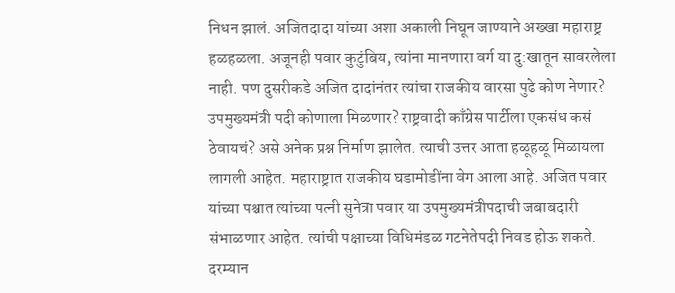निधन झालं. अजितदादा यांच्या अशा अकाली निघून जाण्याने अख्खा महाराष्ट्र हळहळला. अजूनही पवार कुटुंबिय, त्यांना मानणारा वर्ग या दु:खातून सावरलेला नाही. पण दुसरीकडे अजित दादांनंतर त्यांचा राजकीय वारसा पुढे कोण नेणार? उपमुख्यमंत्री पदी कोणाला मिळणार? राष्ट्रवादी काँग्रेस पार्टीला एकसंध कसं ठेवायचं? असे अनेक प्रश्न निर्माण झालेत. त्याची उत्तर आता हळूहळू मिळायला लागली आहेत. महाराष्ट्रात राजकीय घडामोडींना वेग आला आहे. अजित पवार यांच्या पश्चात त्यांच्या पत्नी सुनेत्रा पवार या उपमुख्यमंत्रीपदाची जबाबदारी संभाळणार आहेत. त्यांची पक्षाच्या विधिमंडळ गटनेतेपदी निवड होऊ शकते. दरम्यान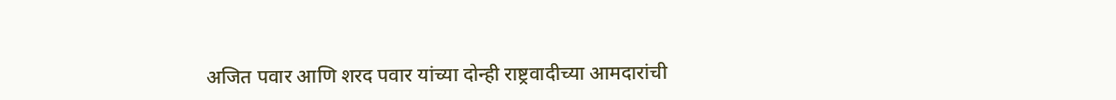अजित पवार आणि शरद पवार यांच्या दोन्ही राष्ट्रवादीच्या आमदारांची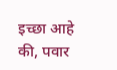इच्छा आहे की, पवार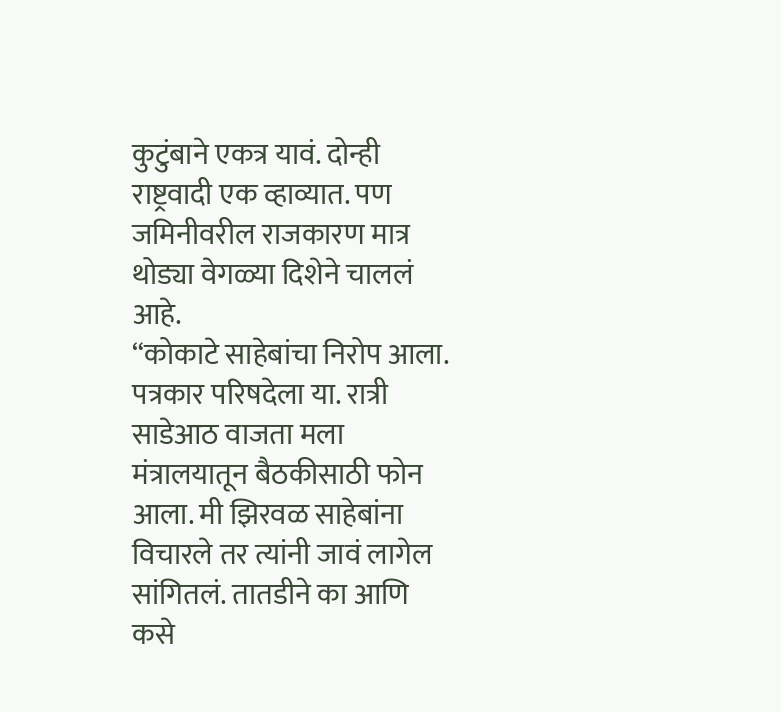कुटुंबाने एकत्र यावं. दोन्ही राष्ट्रवादी एक व्हाव्यात. पण जमिनीवरील राजकारण मात्र थोड्या वेगळ्या दिशेने चाललं आहे.
“कोकाटे साहेबांचा निरोप आला. पत्रकार परिषदेला या. रात्री साडेआठ वाजता मला मंत्रालयातून बैठकीसाठी फोन आला. मी झिरवळ साहेबांना विचारले तर त्यांनी जावं लागेल सांगितलं. तातडीने का आणि कसे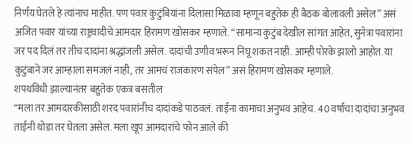निर्णय घेतले हे त्यांनाच माहीत. पण पवार कुटुंबियांना दिलासा मिळावा म्हणून बहुतेक ही बैठक बोलावली असेल” असं अजित पवार यांच्या राष्ट्रवादीचे आमदार हिरामण खोसकर म्हणाले. “सामान्य कुटुंब देखील सांगत आहेत, सुनेत्रा पवारांना जर पद दिलं तर तीच दादांना श्रद्धांजली असेल. दादांची उणीव भरून निघू शकत नाही. आम्ही पोरके झालो आहोत. या कुटुंबाने जर आम्हाला समजलं नाही, तर आमचं राजकारण संपेल” असं हिरामण खोसकर म्हणाले.
शपथविधी झाल्यानंतर बहुतेक एकत्र बसतील
“मला तर आमदारकीसाठी शरद पवारांनीच दादांकडे पाठवलं. ताईंना कामाचा अनुभव आहेच. 40 वर्षांचा दादांचा अनुभव ताईंनी थोडा तर घेतला असेल. मला खूप आमदारांचे फोन आले की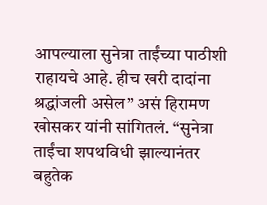आपल्याला सुनेत्रा ताईंच्या पाठीशी राहायचे आहे. हीच खरी दादांना श्रद्धांजली असेल” असं हिरामण खोसकर यांनी सांगितलं. “सुनेत्रा ताईंचा शपथविधी झाल्यानंतर बहुतेक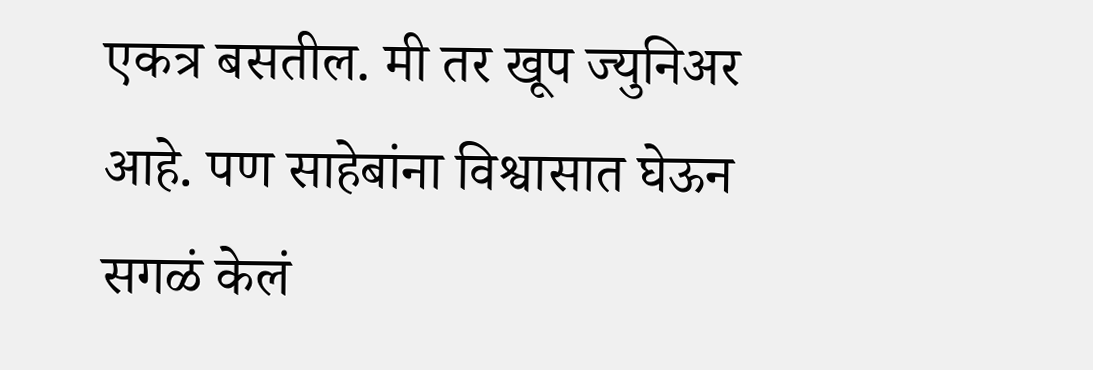एकत्र बसतील. मी तर खूप ज्युनिअर आहे. पण साहेबांना विश्वासात घेऊन सगळं केलं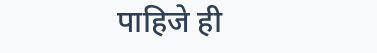पाहिजे ही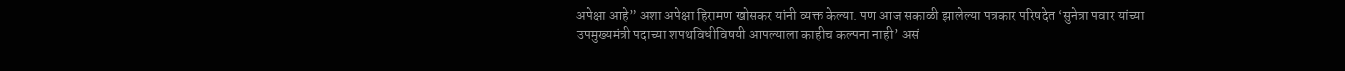अपेक्षा आहे” अशा अपेक्षा हिरामण खोसकर यांनी व्यक्त केल्या. पण आज सकाळी झालेल्या पत्रकार परिषदेत ‘सुनेत्रा पवार यांच्या उपमुख्यमंत्री पदाच्या शपथविधीविषयी आपल्याला काहीच कल्पना नाही’ असं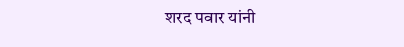शरद पवार यांनी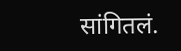सांगितलं.